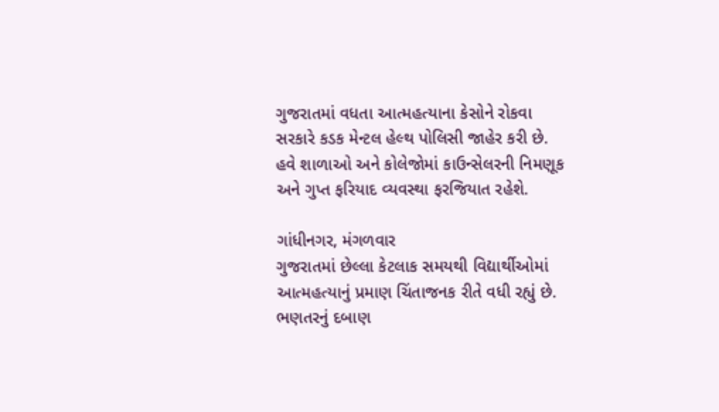ગુજરાતમાં વધતા આત્મહત્યાના કેસોને રોકવા સરકારે કડક મેન્ટલ હેલ્થ પોલિસી જાહેર કરી છે. હવે શાળાઓ અને કોલેજોમાં કાઉન્સેલરની નિમણૂક અને ગુપ્ત ફરિયાદ વ્યવસ્થા ફરજિયાત રહેશે.

ગાંધીનગર, મંગળવાર
ગુજરાતમાં છેલ્લા કેટલાક સમયથી વિદ્યાર્થીઓમાં આત્મહત્યાનું પ્રમાણ ચિંતાજનક રીતે વધી રહ્યું છે. ભણતરનું દબાણ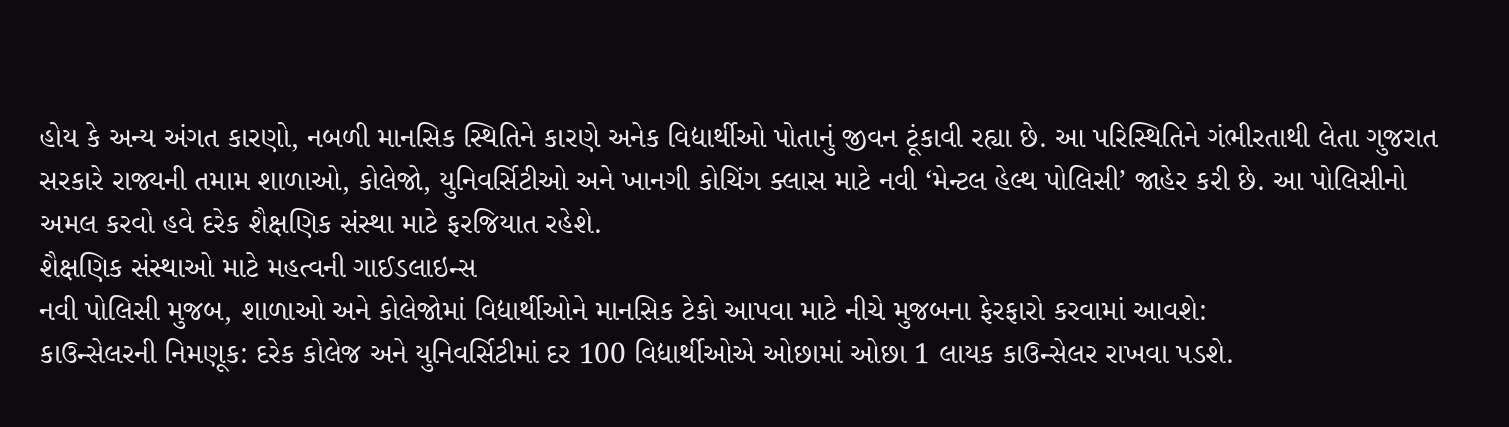હોય કે અન્ય અંગત કારણો, નબળી માનસિક સ્થિતિને કારણે અનેક વિદ્યાર્થીઓ પોતાનું જીવન ટૂંકાવી રહ્યા છે. આ પરિસ્થિતિને ગંભીરતાથી લેતા ગુજરાત સરકારે રાજ્યની તમામ શાળાઓ, કોલેજો, યુનિવર્સિટીઓ અને ખાનગી કોચિંગ ક્લાસ માટે નવી ‘મેન્ટલ હેલ્થ પોલિસી’ જાહેર કરી છે. આ પોલિસીનો અમલ કરવો હવે દરેક શૈક્ષણિક સંસ્થા માટે ફરજિયાત રહેશે.
શૈક્ષણિક સંસ્થાઓ માટે મહત્વની ગાઈડલાઇન્સ
નવી પોલિસી મુજબ, શાળાઓ અને કોલેજોમાં વિદ્યાર્થીઓને માનસિક ટેકો આપવા માટે નીચે મુજબના ફેરફારો કરવામાં આવશે:
કાઉન્સેલરની નિમણૂક: દરેક કોલેજ અને યુનિવર્સિટીમાં દર 100 વિદ્યાર્થીઓએ ઓછામાં ઓછા 1 લાયક કાઉન્સેલર રાખવા પડશે.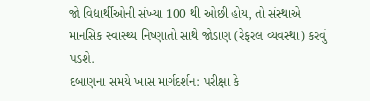જો વિદ્યાર્થીઓની સંખ્યા 100 થી ઓછી હોય, તો સંસ્થાએ માનસિક સ્વાસ્થ્ય નિષ્ણાતો સાથે જોડાણ (રેફરલ વ્યવસ્થા) કરવું પડશે.
દબાણના સમયે ખાસ માર્ગદર્શન: પરીક્ષા કે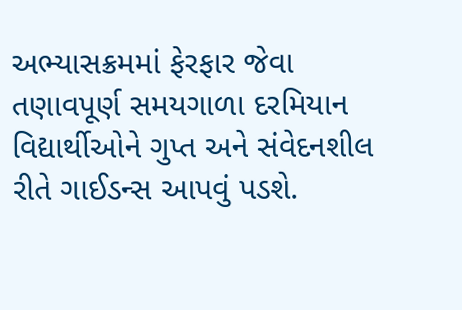અભ્યાસક્રમમાં ફેરફાર જેવા તણાવપૂર્ણ સમયગાળા દરમિયાન વિદ્યાર્થીઓને ગુપ્ત અને સંવેદનશીલ રીતે ગાઈડન્સ આપવું પડશે.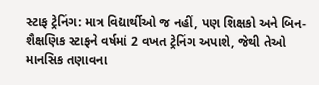સ્ટાફ ટ્રેનિંગ: માત્ર વિદ્યાર્થીઓ જ નહીં, પણ શિક્ષકો અને બિન-શૈક્ષણિક સ્ટાફને વર્ષમાં 2 વખત ટ્રેનિંગ અપાશે, જેથી તેઓ માનસિક તણાવના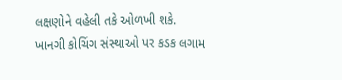લક્ષણોને વહેલી તકે ઓળખી શકે.
ખાનગી કોચિંગ સંસ્થાઓ પર કડક લગામ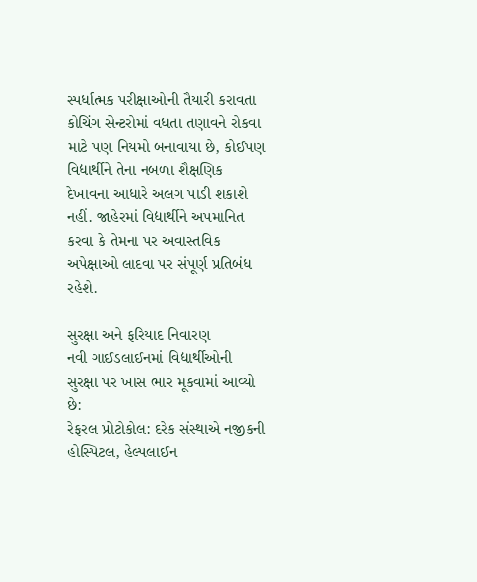સ્પર્ધાત્મક પરીક્ષાઓની તૈયારી કરાવતા કોચિંગ સેન્ટરોમાં વધતા તણાવને રોકવા માટે પણ નિયમો બનાવાયા છે, કોઈપણ વિદ્યાર્થીને તેના નબળા શૈક્ષણિક દેખાવના આધારે અલગ પાડી શકાશે નહીં. જાહેરમાં વિદ્યાર્થીને અપમાનિત કરવા કે તેમના પર અવાસ્તવિક અપેક્ષાઓ લાદવા પર સંપૂર્ણ પ્રતિબંધ રહેશે.

સુરક્ષા અને ફરિયાદ નિવારણ
નવી ગાઈડલાઈનમાં વિદ્યાર્થીઓની સુરક્ષા પર ખાસ ભાર મૂકવામાં આવ્યો છે:
રેફરલ પ્રોટોકોલ: દરેક સંસ્થાએ નજીકની હોસ્પિટલ, હેલ્પલાઈન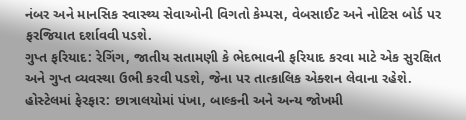નંબર અને માનસિક સ્વાસ્થ્ય સેવાઓની વિગતો કેમ્પસ, વેબસાઈટ અને નોટિસ બોર્ડ પર ફરજિયાત દર્શાવવી પડશે.
ગુપ્ત ફરિયાદ: રેગિંગ, જાતીય સતામણી કે ભેદભાવની ફરિયાદ કરવા માટે એક સુરક્ષિત અને ગુપ્ત વ્યવસ્થા ઉભી કરવી પડશે, જેના પર તાત્કાલિક એક્શન લેવાના રહેશે.
હોસ્ટેલમાં ફેરફાર: છાત્રાલયોમાં પંખા, બાલ્કની અને અન્ય જોખમી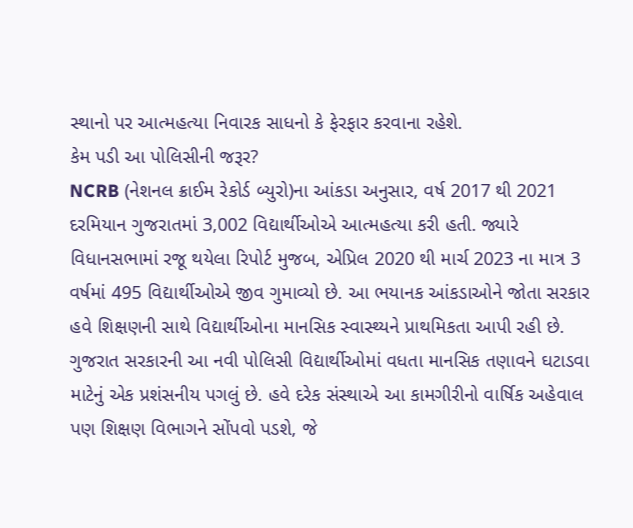સ્થાનો પર આત્મહત્યા નિવારક સાધનો કે ફેરફાર કરવાના રહેશે.
કેમ પડી આ પોલિસીની જરૂર?
NCRB (નેશનલ ક્રાઈમ રેકોર્ડ બ્યુરો)ના આંકડા અનુસાર, વર્ષ 2017 થી 2021 દરમિયાન ગુજરાતમાં 3,002 વિદ્યાર્થીઓએ આત્મહત્યા કરી હતી. જ્યારે વિધાનસભામાં રજૂ થયેલા રિપોર્ટ મુજબ, એપ્રિલ 2020 થી માર્ચ 2023 ના માત્ર 3 વર્ષમાં 495 વિદ્યાર્થીઓએ જીવ ગુમાવ્યો છે. આ ભયાનક આંકડાઓને જોતા સરકાર હવે શિક્ષણની સાથે વિદ્યાર્થીઓના માનસિક સ્વાસ્થ્યને પ્રાથમિકતા આપી રહી છે.
ગુજરાત સરકારની આ નવી પોલિસી વિદ્યાર્થીઓમાં વધતા માનસિક તણાવને ઘટાડવા માટેનું એક પ્રશંસનીય પગલું છે. હવે દરેક સંસ્થાએ આ કામગીરીનો વાર્ષિક અહેવાલ પણ શિક્ષણ વિભાગને સોંપવો પડશે, જે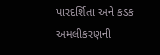પારદર્શિતા અને કડક અમલીકરણની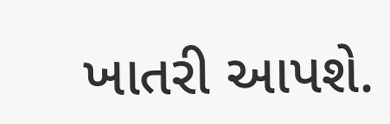ખાતરી આપશે.